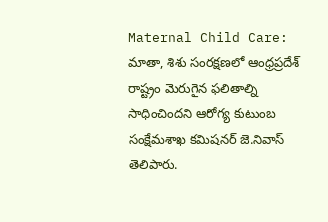Maternal Child Care: మాతా, శిశు సంరక్షణలో ఆంధ్రప్రదేశ్ రాష్ట్రం మెరుగైన ఫలితాల్ని సాధించిందని ఆరోగ్య కుటుంబ సంక్షేమశాఖ కమిషనర్ జె.నివాస్ తెలిపారు.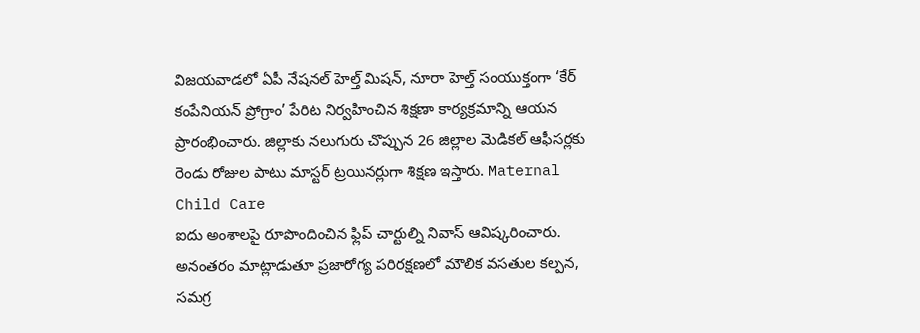విజయవాడలో ఏపీ నేషనల్ హెల్త్ మిషన్, నూరా హెల్త్ సంయుక్తంగా ‘కేర్ కంపేనియన్ ప్రోగ్రాం’ పేరిట నిర్వహించిన శిక్షణా కార్యక్రమాన్ని ఆయన ప్రారంభించారు. జిల్లాకు నలుగురు చొప్పున 26 జిల్లాల మెడికల్ ఆఫీసర్లకు రెండు రోజుల పాటు మాస్టర్ ట్రయినర్లుగా శిక్షణ ఇస్తారు. Maternal Child Care
ఐదు అంశాలపై రూపొందించిన ఫ్లిప్ చార్టుల్ని నివాస్ ఆవిష్కరించారు. అనంతరం మాట్లాడుతూ ప్రజారోగ్య పరిరక్షణలో మౌలిక వసతుల కల్పన, సమగ్ర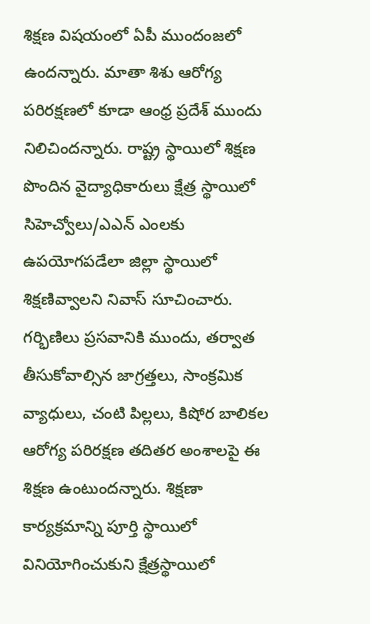శిక్షణ విషయంలో ఏపీ ముందంజలో ఉందన్నారు. మాతా శిశు ఆరోగ్య పరిరక్షణలో కూడా ఆంధ్ర ప్రదేశ్ ముందు నిలిచిందన్నారు. రాష్ట్ర స్థాయిలో శిక్షణ పొందిన వైద్యాధికారులు క్షేత్ర స్థాయిలో సిహెచ్వోలు/ఎఎన్ ఎంలకు ఉపయోగపడేలా జిల్లా స్థాయిలో శిక్షణివ్వాలని నివాస్ సూచించారు.
గర్భిణిలు ప్రసవానికి ముందు, తర్వాత తీసుకోవాల్సిన జాగ్రత్తలు, సాంక్రమిక వ్యాధులు, చంటి పిల్లలు, కిషోర బాలికల ఆరోగ్య పరిరక్షణ తదితర అంశాలపై ఈ శిక్షణ ఉంటుందన్నారు. శిక్షణా కార్యక్రమాన్ని పూర్తి స్థాయిలో వినియోగించుకుని క్షేత్రస్థాయిలో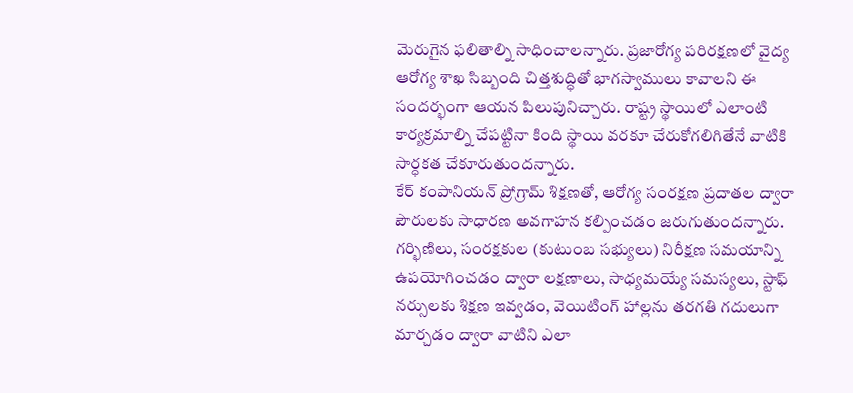మెరుగైన ఫలితాల్ని సాధించాలన్నారు. ప్రజారోగ్య పరిరక్షణలో వైద్య ఆరోగ్య శాఖ సిబ్బంది చిత్తశుద్ధితో భాగస్వాములు కావాలని ఈ సందర్భంగా ఆయన పిలుపునిచ్చారు. రాష్ట్ర స్థాయిలో ఎలాంటి కార్యక్రమాల్ని చేపట్టినా కింది స్థాయి వరకూ చేరుకోగలిగితేనే వాటికి సార్ధకత చేకూరుతుందన్నారు.
కేర్ కంపానియన్ ప్రోగ్రామ్ శిక్షణతో, ఆరోగ్య సంరక్షణ ప్రదాతల ద్వారా పౌరులకు సాధారణ అవగాహన కల్పించడం జరుగుతుందన్నారు. గర్భిణిలు, సంరక్షకుల (కుటుంబ సభ్యులు) నిరీక్షణ సమయాన్ని ఉపయోగించడం ద్వారా లక్షణాలు, సాధ్యమయ్యే సమస్యలు, స్టాఫ్ నర్సులకు శిక్షణ ఇవ్వడం, వెయిటింగ్ హాల్లను తరగతి గదులుగా మార్చడం ద్వారా వాటిని ఎలా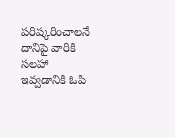పరిష్కరించాలనే దానిపై వారికి సలహా ఇవ్వడానికి ఓపి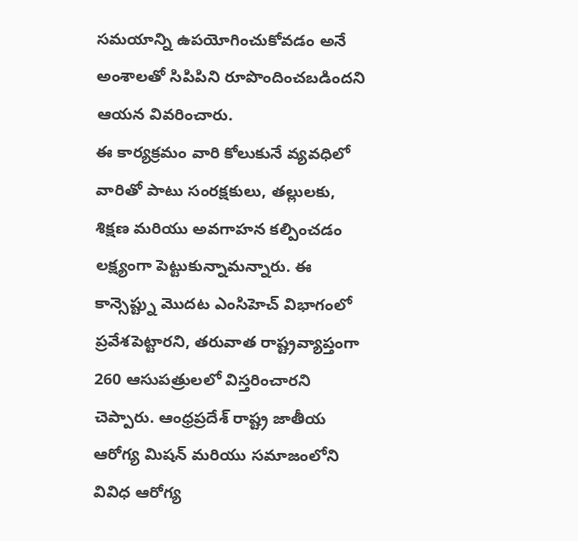సమయాన్ని ఉపయోగించుకోవడం అనే అంశాలతో సిపిపిని రూపొందించబడిందని ఆయన వివరించారు.
ఈ కార్యక్రమం వారి కోలుకునే వ్యవధిలో వారితో పాటు సంరక్షకులు, తల్లులకు, శిక్షణ మరియు అవగాహన కల్పించడం లక్ష్యంగా పెట్టుకున్నామన్నారు. ఈ కాన్సెప్ట్ను మొదట ఎంసిహెచ్ విభాగంలో ప్రవేశపెట్టారని, తరువాత రాష్ట్రవ్యాప్తంగా 260 ఆసుపత్రులలో విస్తరించారని చెప్పారు. ఆంధ్రప్రదేశ్ రాష్ట్ర జాతీయ ఆరోగ్య మిషన్ మరియు సమాజంలోని వివిధ ఆరోగ్య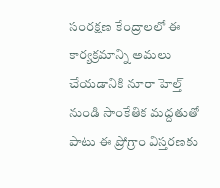సంరక్షణ కేంద్రాలలో ఈ కార్యక్రమాన్ని అమలు చేయడానికి నూరా హెల్త్ నుండి సాంకేతిక మద్దతుతో పాటు ఈ ప్రోగ్రాం విస్తరణకు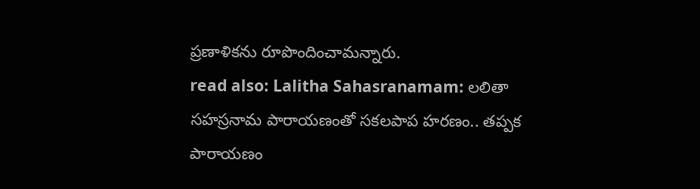ప్రణాళికను రూపొందించామన్నారు.
read also: Lalitha Sahasranamam: లలితా సహస్రనామ పారాయణంతో సకలపాప హరణం.. తప్పక పారాయణం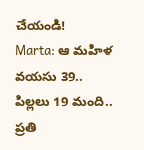చేయండి!
Marta: ఆ మహిళ వయసు 39.. పిల్లలు 19 మంది.. ప్రతి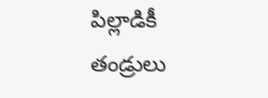పిల్లాడికీ తండ్రులు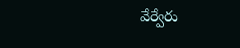వేర్వేరు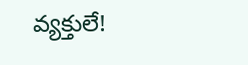వ్యక్తులే!